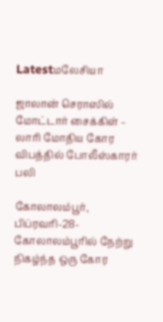Latestமலேசியா

ஜாலான் செராஸில் மோட்டார் சைக்கிள் – லாரி மோதிய கோர விபத்தில் போலீஸ்காரர் பலி

கோலாலம்பூர், பிப்ரவரி-28-கோலாலம்பூரில் நேற்று நிகழ்ந்த ஒரு கோர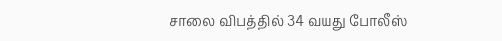சாலை விபத்தில் 34 வயது போலீஸ்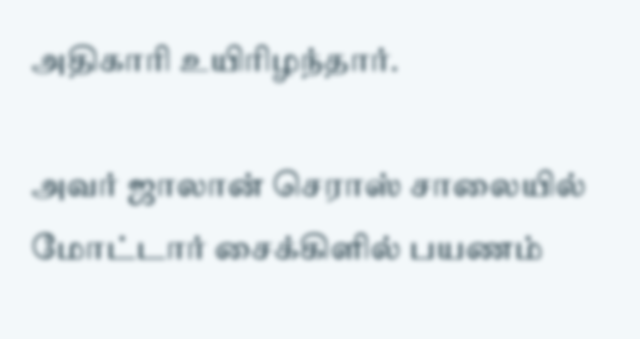அதிகாரி உயிரிழந்தார்.

அவர் ஜாலான் செராஸ் சாலையில் மோட்டார் சைக்கிளில் பயணம்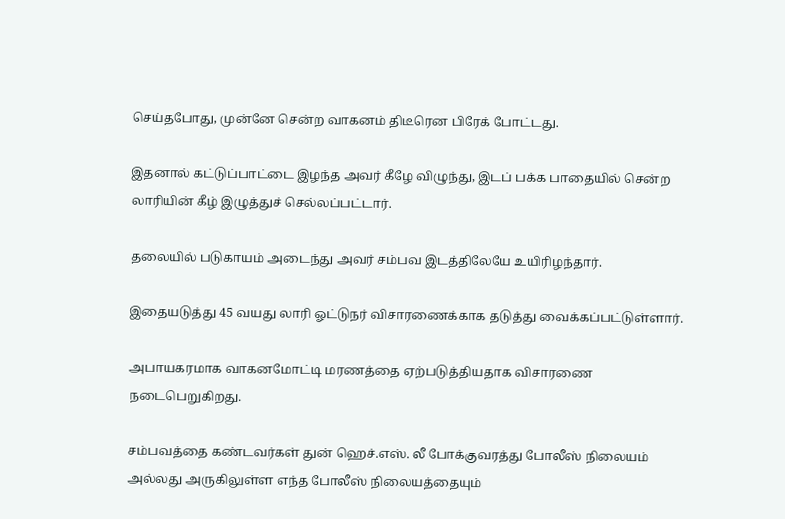செய்தபோது, முன்னே சென்ற வாகனம் திடீரென பிரேக் போட்டது.

இதனால் கட்டுப்பாட்டை இழந்த அவர் கீழே விழுந்து, இடப் பக்க பாதையில் சென்ற லாரியின் கீழ் இழுத்துச் செல்லப்பட்டார்.

தலையில் படுகாயம் அடைந்து அவர் சம்பவ இடத்திலேயே உயிரிழந்தார்.

இதையடுத்து 45 வயது லாரி ஓட்டுநர் விசாரணைக்காக தடுத்து வைக்கப்பட்டுள்ளார்.

அபாயகரமாக வாகனமோட்டி மரணத்தை ஏற்படுத்தியதாக விசாரணை நடைபெறுகிறது.

சம்பவத்தை கண்டவர்கள் துன் ஹெச்.எஸ். லீ போக்குவரத்து போலீஸ் நிலையம் அல்லது அருகிலுள்ள எந்த போலீஸ் நிலையத்தையும்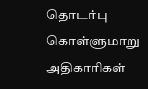தொடர்பு கொள்ளுமாறு அதிகாரிகள்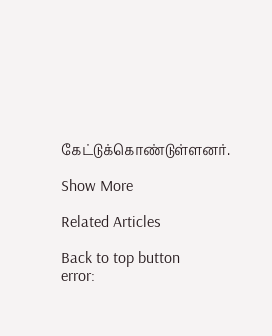கேட்டுக்கொண்டுள்ளனர்.

Show More

Related Articles

Back to top button
error: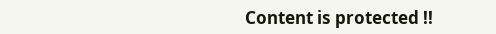Content is protected !!